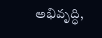అభివృద్ధి,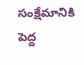సంక్షేమానికి పెద్ద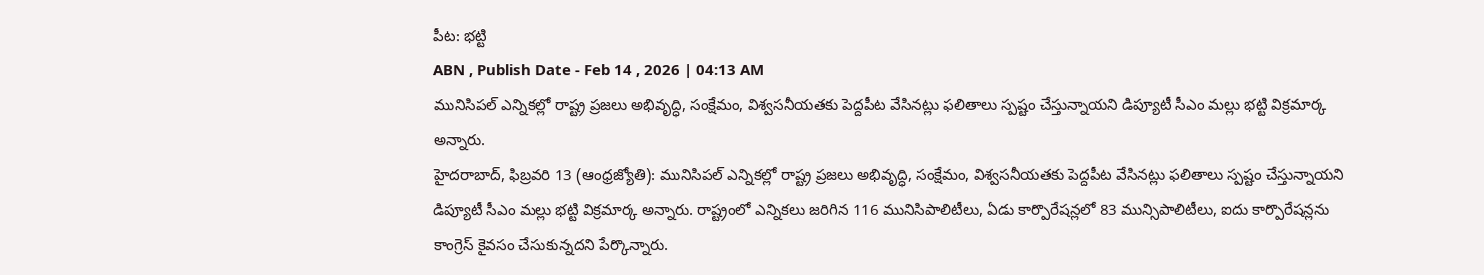పీట: భట్టి
ABN , Publish Date - Feb 14 , 2026 | 04:13 AM
మునిసిపల్ ఎన్నికల్లో రాష్ట్ర ప్రజలు అభివృద్ధి, సంక్షేమం, విశ్వసనీయతకు పెద్దపీట వేసినట్లు ఫలితాలు స్పష్టం చేస్తున్నాయని డిప్యూటీ సీఎం మల్లు భట్టి విక్రమార్క అన్నారు.
హైదరాబాద్, ఫిబ్రవరి 13 (ఆంధ్రజ్యోతి): మునిసిపల్ ఎన్నికల్లో రాష్ట్ర ప్రజలు అభివృద్ధి, సంక్షేమం, విశ్వసనీయతకు పెద్దపీట వేసినట్లు ఫలితాలు స్పష్టం చేస్తున్నాయని డిప్యూటీ సీఎం మల్లు భట్టి విక్రమార్క అన్నారు. రాష్ట్రంలో ఎన్నికలు జరిగిన 116 మునిసిపాలిటీలు, ఏడు కార్పొరేషన్లలో 83 మున్సిపాలిటీలు, ఐదు కార్పొరేషన్లను కాంగ్రెస్ కైవసం చేసుకున్నదని పేర్కొన్నారు.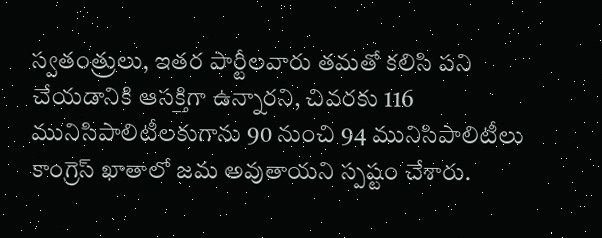స్వతంత్రులు, ఇతర పార్టీలవారు తమతో కలిసి పని చేయడానికి ఆసక్తిగా ఉన్నారని, చివరకు 116 మునిసిపాలిటీలకుగాను 90 నుంచి 94 మునిసిపాలిటీలు కాంగ్రెస్ ఖాతాలో జమ అవుతాయని స్పష్టం చేశారు.